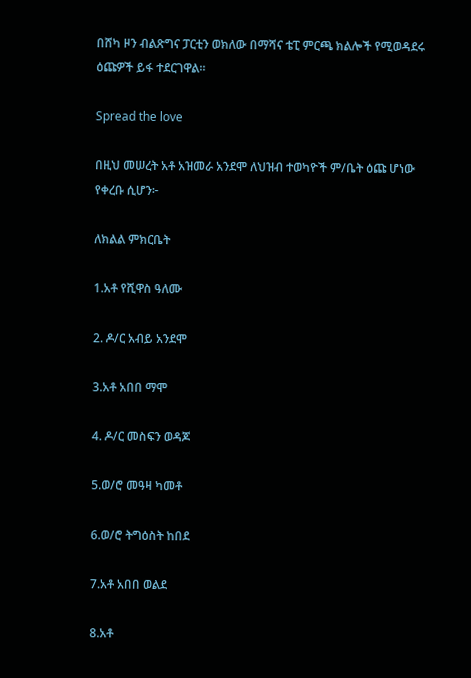በሸካ ዞን ብልጽግና ፓርቲን ወክለው በማሻና ቴፒ ምርጫ ክልሎች የሚወዳደሩ ዕጩዎች ይፋ ተደርገዋል።

Spread the love

በዚህ መሠረት አቶ አዝመራ አንደሞ ለህዝብ ተወካዮች ም/ቤት ዕጩ ሆነው የቀረቡ ሲሆን፦

ለክልል ምክርቤት

1.አቶ የሺዋስ ዓለሙ

2. ዶ/ር አብይ አንደሞ

3.አቶ አበበ ማሞ

4. ዶ/ር መስፍን ወዳጆ

5.ወ/ሮ መዓዛ ካመቶ

6.ወ/ሮ ትግዕስት ከበደ

7.አቶ አበበ ወልደ

8.አቶ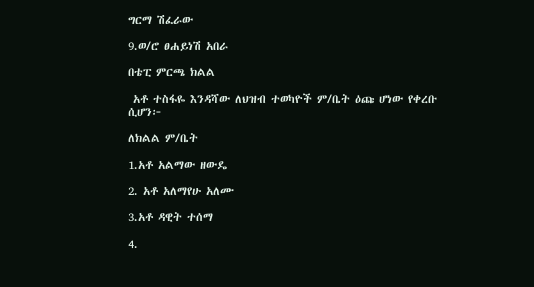ግርማ ሽፈራው

9.ወ/ሮ ፀሐይነሽ አበራ

በቴፒ ምርጫ ክልል

 አቶ ተስፋዬ እንዳሻው ለህዝብ ተወካዮች ም/ቤት ዕጩ ሆነው የቀረቡ ሲሆን፦

ለክልል ም/ቤት

1.አቶ አልማው ዘውዴ

2. አቶ አለማየሁ አለሙ

3.አቶ ዳዊት ተሰማ

4.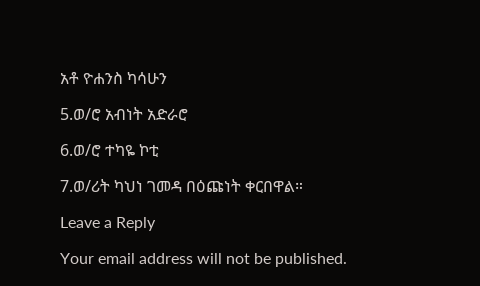አቶ ዮሐንስ ካሳሁን

5.ወ/ሮ አብነት አድራሮ

6.ወ/ሮ ተካዬ ኮቲ

7.ወ/ሪት ካህነ ገመዳ በዕጩነት ቀርበዋል።

Leave a Reply

Your email address will not be published.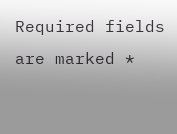Required fields are marked *